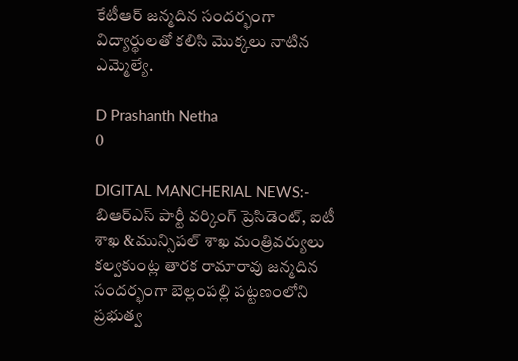కేటీఆర్ జన్మదిన సందర్భంగా విద్యార్థులతో కలిసి మొక్కలు నాటిన ఎమ్మెల్యే.

D Prashanth Netha
0

DIGITAL MANCHERIAL NEWS:- బిఆర్ఎస్ పార్టీ వర్కింగ్ ప్రెసిడెంట్, ఐటీ శాఖ &మున్సిపల్ శాఖ మంత్రివర్యులు కల్వకుంట్ల తారక రామారావు జన్మదిన సందర్భంగా బెల్లంపల్లి పట్టణంలోని ప్రభుత్వ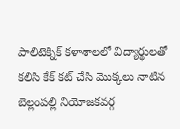పాలిటెక్నిక్ కళాశాలలో విద్యార్థులతో కలిసి కేక్‌ కట్‌ చేసి మొక్కలు నాటిన బెల్లంపల్లి నియోజకవర్గ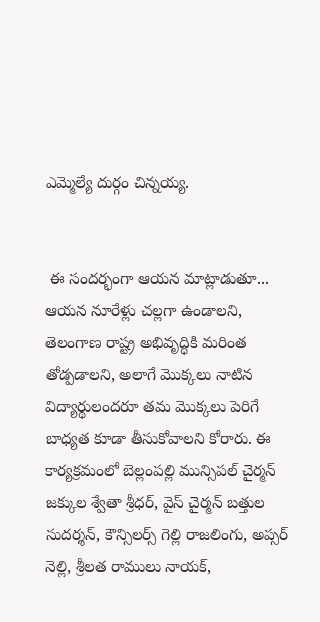ఎమ్మెల్యే దుర్గం చిన్నయ్య.


 ఈ సందర్భంగా ఆయన మాట్లాడుతూ... ఆయన నూరేళ్లు చల్లగా ఉండాలని, తెలంగాణ రాష్ట్ర అభివృద్ధికి మరింత తోడ్పడాలని, అలాగే మొక్కలు నాటిన విద్యార్థులందరూ తమ మొక్కలు పెరిగే బాధ్యత కూడా తీసుకోవాలని కోరారు. ఈ కార్యక్రమంలో బెల్లంపల్లి మున్సిపల్ చైర్మన్ జక్కుల శ్వేతా శ్రీధర్, వైస్ చైర్మన్ బత్తుల సుదర్శన్, కౌన్సిలర్స్ గెల్లి రాజలింగు, అప్సర్ నెల్లి, శ్రీలత రాములు నాయక్,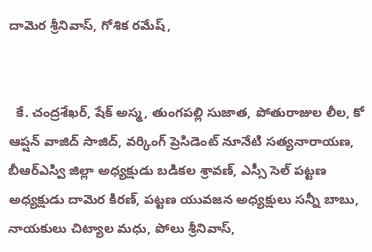దామెర శ్రీనివాస్, గోశిక రమేష్,


  కే. చంద్రశేఖర్, షేక్ అస్మ, తుంగపల్లి సుజాత, పోతురాజుల లీల, కో ఆప్షన్ వాజిద్ సాజిద్, వర్కింగ్ ప్రెసిడెంట్ నూనేటి సత్యనారాయణ, బీఆర్ఎస్వి జిల్లా అధ్యక్షుడు బడికల శ్రావణ్, ఎస్సీ సెల్ పట్టణ అధ్యక్షుడు దామెర కిరణ్, పట్టణ యువజన అధ్యక్షులు సన్నీ బాబు, నాయకులు చిట్యాల మధు, పోలు శ్రీనివాస్,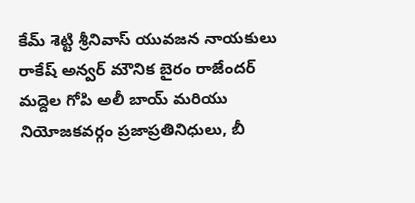కేమ్ శెట్టి శ్రీనివాస్ యువజన నాయకులు రాకేష్ అన్వర్ మౌనిక బైరం రాజేందర్ మద్దెల గోపి అలీ బాయ్ మరియు నియోజకవర్గం ప్రజాప్రతినిధులు, బీ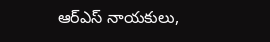ఆర్ఎస్ నాయకులు,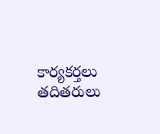కార్యకర్తలు తదితరులు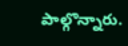పాల్గొన్నారు.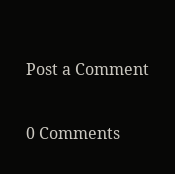Post a Comment

0 Comments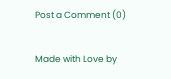Post a Comment (0)

Made with Love by